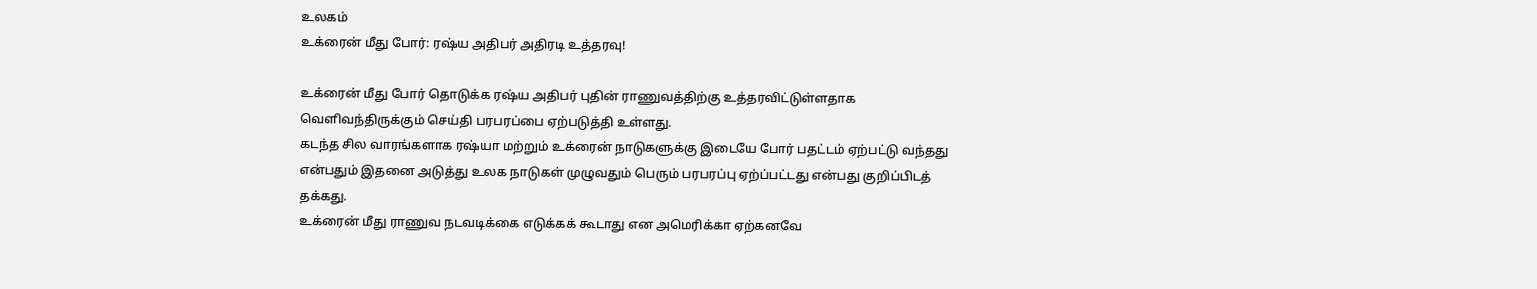உலகம்
உக்ரைன் மீது போர்: ரஷ்ய அதிபர் அதிரடி உத்தரவு!

உக்ரைன் மீது போர் தொடுக்க ரஷ்ய அதிபர் புதின் ராணுவத்திற்கு உத்தரவிட்டுள்ளதாக வெளிவந்திருக்கும் செய்தி பரபரப்பை ஏற்படுத்தி உள்ளது.
கடந்த சில வாரங்களாக ரஷ்யா மற்றும் உக்ரைன் நாடுகளுக்கு இடையே போர் பதட்டம் ஏற்பட்டு வந்தது என்பதும் இதனை அடுத்து உலக நாடுகள் முழுவதும் பெரும் பரபரப்பு ஏற்ப்பட்டது என்பது குறிப்பிடத் தக்கது.
உக்ரைன் மீது ராணுவ நடவடிக்கை எடுக்கக் கூடாது என அமெரிக்கா ஏற்கனவே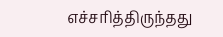எச்சரித்திருந்தது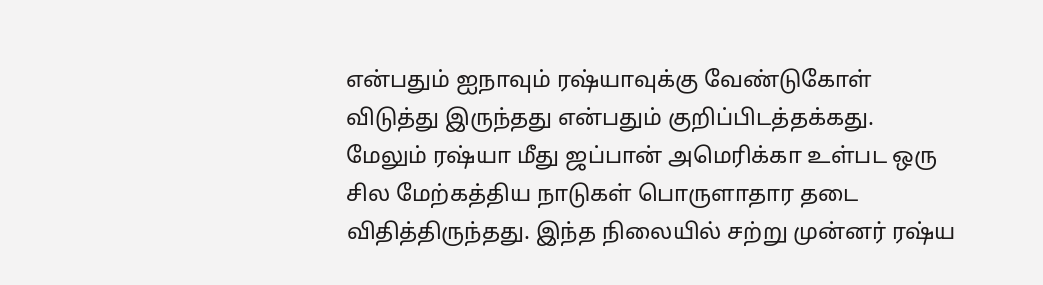என்பதும் ஐநாவும் ரஷ்யாவுக்கு வேண்டுகோள் விடுத்து இருந்தது என்பதும் குறிப்பிடத்தக்கது.
மேலும் ரஷ்யா மீது ஜப்பான் அமெரிக்கா உள்பட ஒரு சில மேற்கத்திய நாடுகள் பொருளாதார தடை விதித்திருந்தது. இந்த நிலையில் சற்று முன்னர் ரஷ்ய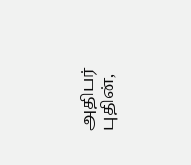அதிபர் புதின்,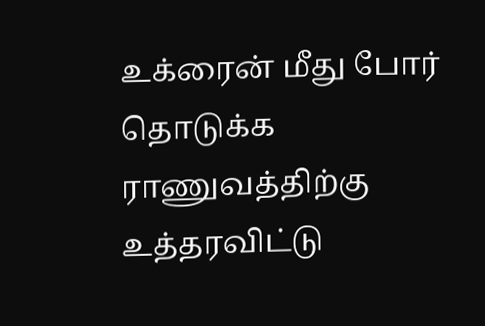உக்ரைன் மீது போர் தொடுக்க ராணுவத்திற்கு உத்தரவிட்டு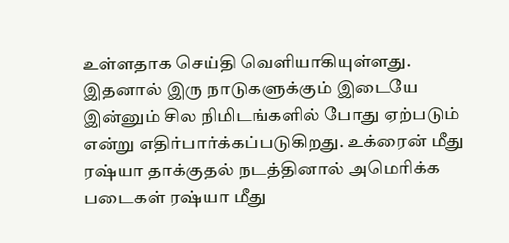உள்ளதாக செய்தி வெளியாகியுள்ளது.
இதனால் இரு நாடுகளுக்கும் இடையே இன்னும் சில நிமிடங்களில் போது ஏற்படும் என்று எதிர்பார்க்கப்படுகிறது. உக்ரைன் மீது ரஷ்யா தாக்குதல் நடத்தினால் அமெரிக்க படைகள் ரஷ்யா மீது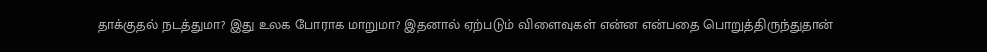தாக்குதல் நடத்துமா? இது உலக போராக மாறுமா? இதனால் ஏற்படும் விளைவுகள் என்ன என்பதை பொறுத்திருந்துதான்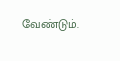வேண்டும்.